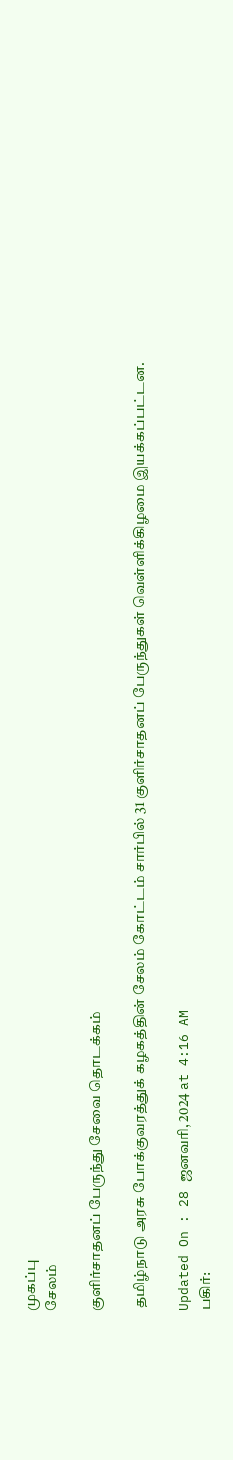முகப்பு
சேலம்

குளிர்சாதனப் பேருந்து சேவை தொடக்கம்

 தமிழ்நாடு அரசு போக்குவரத்துக் கழகத்தின் சேலம் கோட்டம் சார்பில் 31 குளிர்சாதனப் பேருந்துகள் வெள்ளிக்கிழமை இயக்கப்பட்டன.

Updated On : 28 ஜனவரி, 2024 at 4:16 AM
பகிர்: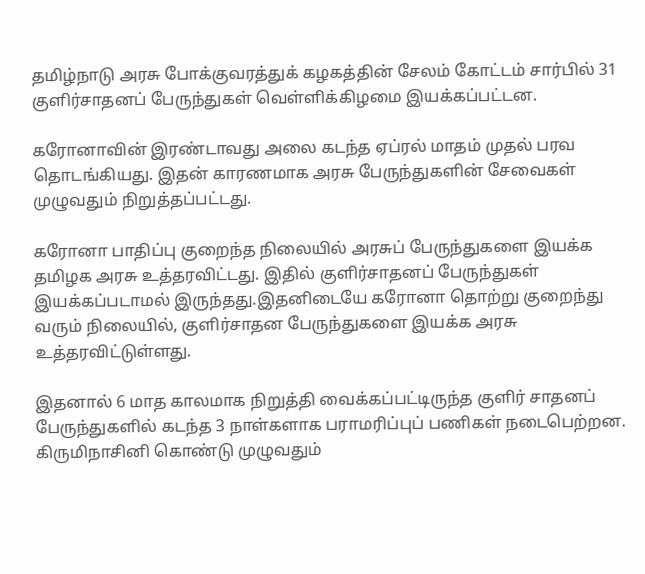தமிழ்நாடு அரசு போக்குவரத்துக் கழகத்தின் சேலம் கோட்டம் சார்பில் 31 குளிர்சாதனப் பேருந்துகள் வெள்ளிக்கிழமை இயக்கப்பட்டன.

கரோனாவின் இரண்டாவது அலை கடந்த ஏப்ரல் மாதம் முதல் பரவ தொடங்கியது. இதன் காரணமாக அரசு பேருந்துகளின் சேவைகள் முழுவதும் நிறுத்தப்பட்டது.

கரோனா பாதிப்பு குறைந்த நிலையில் அரசுப் பேருந்துகளை இயக்க தமிழக அரசு உத்தரவிட்டது. இதில் குளிர்சாதனப் பேருந்துகள் இயக்கப்படாமல் இருந்தது.இதனிடையே கரோனா தொற்று குறைந்து வரும் நிலையில், குளிர்சாதன பேருந்துகளை இயக்க அரசு உத்தரவிட்டுள்ளது.

இதனால் 6 மாத காலமாக நிறுத்தி வைக்கப்பட்டிருந்த குளிர் சாதனப் பேருந்துகளில் கடந்த 3 நாள்களாக பராமரிப்புப் பணிகள் நடைபெற்றன. கிருமிநாசினி கொண்டு முழுவதும்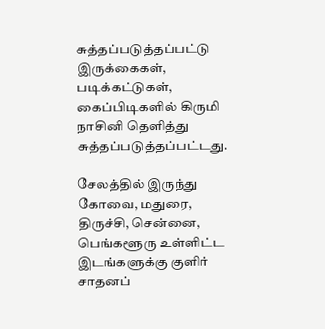சுத்தப்படுத்தப்பட்டு இருக்கைகள், படிக்கட்டுகள், கைப்பிடிகளில் கிருமி நாசினி தெளித்து சுத்தப்படுத்தப்பட்டது.

சேலத்தில் இருந்து கோவை, மதுரை, திருச்சி, சென்னை, பெங்களூரு உள்ளிட்ட இடங்களுக்கு குளிர் சாதனப்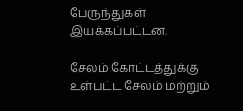பேருந்துகள் இயக்கப்பட்டன.

சேலம் கோட்டத்துக்கு உள்பட்ட சேலம் மற்றும்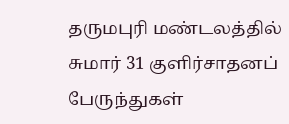தருமபுரி மண்டலத்தில் சுமார் 31 குளிர்சாதனப் பேருந்துகள்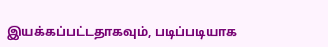இயக்கப்பட்டதாகவும், படிப்படியாக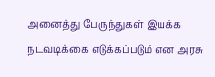அனைத்து பேருந்துகள் இயக்க நடவடிக்கை எடுக்கப்படும் என அரசு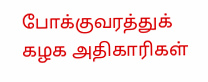போக்குவரத்துக் கழக அதிகாரிகள்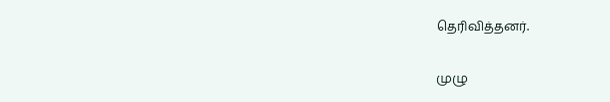தெரிவித்தனர்.

முழு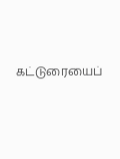கட்டுரையைப்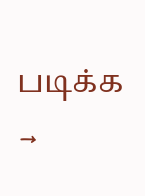படிக்க →